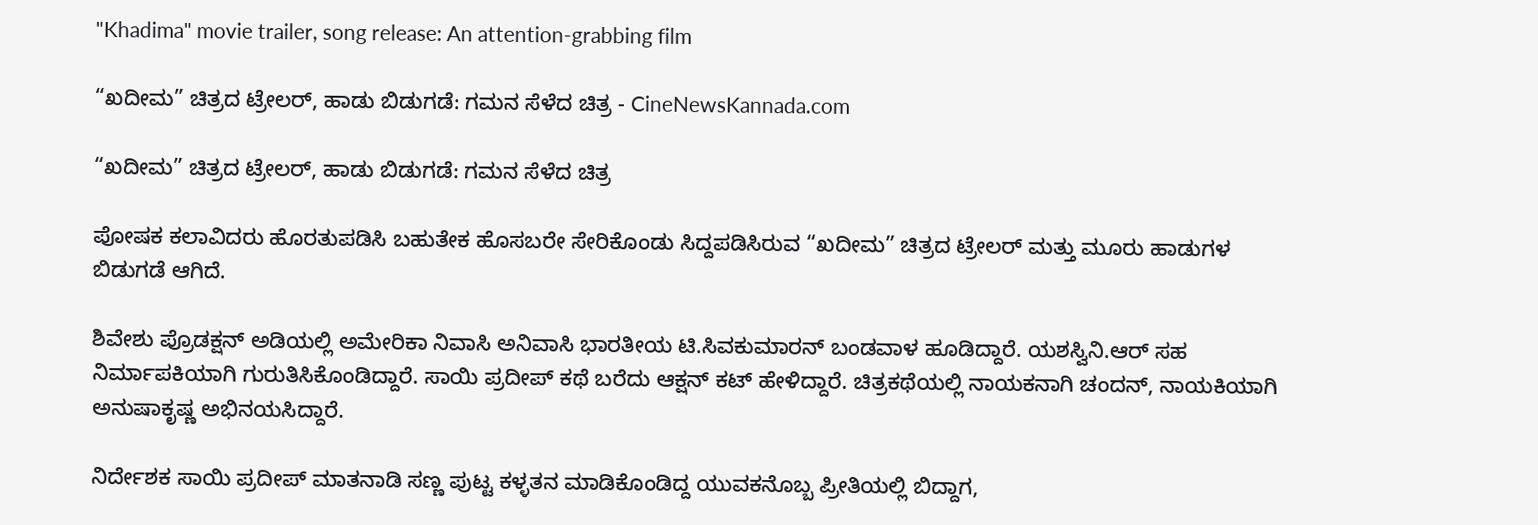"Khadima" movie trailer, song release: An attention-grabbing film

“ಖದೀಮ” ಚಿತ್ರದ ಟ್ರೇಲರ್, ಹಾಡು ಬಿಡುಗಡೆ: ಗಮನ ಸೆಳೆದ ಚಿತ್ರ - CineNewsKannada.com

“ಖದೀಮ” ಚಿತ್ರದ ಟ್ರೇಲರ್, ಹಾಡು ಬಿಡುಗಡೆ: ಗಮನ ಸೆಳೆದ ಚಿತ್ರ

ಪೋಷಕ ಕಲಾವಿದರು ಹೊರತುಪಡಿಸಿ ಬಹುತೇಕ ಹೊಸಬರೇ ಸೇರಿಕೊಂಡು ಸಿದ್ದಪಡಿಸಿರುವ “ಖದೀಮ” ಚಿತ್ರದ ಟ್ರೇಲರ್ ಮತ್ತು ಮೂರು ಹಾಡುಗಳ ಬಿಡುಗಡೆ ಆಗಿದೆ.

ಶಿವೇಶು ಪ್ರೊಡಕ್ಷನ್ ಅಡಿಯಲ್ಲಿ ಅಮೇರಿಕಾ ನಿವಾಸಿ ಅನಿವಾಸಿ ಭಾರತೀಯ ಟಿ.ಸಿವಕುಮಾರನ್ ಬಂಡವಾಳ ಹೂಡಿದ್ದಾರೆ. ಯಶಸ್ವಿನಿ.ಆರ್ ಸಹ ನಿರ್ಮಾಪಕಿಯಾಗಿ ಗುರುತಿಸಿಕೊಂಡಿದ್ದಾರೆ. ಸಾಯಿ ಪ್ರದೀಪ್ ಕಥೆ ಬರೆದು ಆಕ್ಷನ್ ಕಟ್ ಹೇಳಿದ್ದಾರೆ. ಚಿತ್ರಕಥೆಯಲ್ಲಿ ನಾಯಕನಾಗಿ ಚಂದನ್, ನಾಯಕಿಯಾಗಿ ಅನುಷಾಕೃಷ್ಣ ಅಭಿನಯಸಿದ್ದಾರೆ.

ನಿರ್ದೇಶಕ ಸಾಯಿ ಪ್ರದೀಪ್ ಮಾತನಾಡಿ ಸಣ್ಣ ಪುಟ್ಟ ಕಳ್ಳತನ ಮಾಡಿಕೊಂಡಿದ್ದ ಯುವಕನೊಬ್ಬ ಪ್ರೀತಿಯಲ್ಲಿ ಬಿದ್ದಾಗ,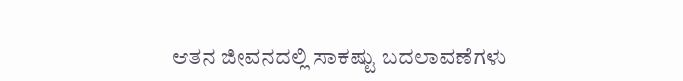ಆತನ ಜೀವನದಲ್ಲಿ ಸಾಕಷ್ಟು ಬದಲಾವಣೆಗಳು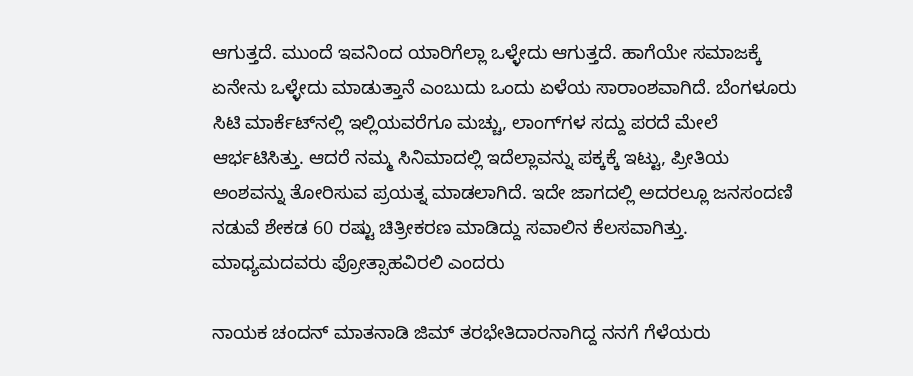ಆಗುತ್ತದೆ. ಮುಂದೆ ಇವನಿಂದ ಯಾರಿಗೆಲ್ಲಾ ಒಳ್ಳೇದು ಆಗುತ್ತದೆ. ಹಾಗೆಯೇ ಸಮಾಜಕ್ಕೆ ಏನೇನು ಒಳ್ಳೇದು ಮಾಡುತ್ತಾನೆ ಎಂಬುದು ಒಂದು ಏಳೆಯ ಸಾರಾಂಶವಾಗಿದೆ. ಬೆಂಗಳೂರು ಸಿಟಿ ಮಾರ್ಕೆಟ್‍ನಲ್ಲಿ ಇಲ್ಲಿಯವರೆಗೂ ಮಚ್ಚು, ಲಾಂಗ್‍ಗಳ ಸದ್ದು ಪರದೆ ಮೇಲೆ ಆರ್ಭಟಿಸಿತ್ತು. ಆದರೆ ನಮ್ಮ ಸಿನಿಮಾದಲ್ಲಿ ಇದೆಲ್ಲಾವನ್ನು ಪಕ್ಕಕ್ಕೆ ಇಟ್ಟು, ಪ್ರೀತಿಯ ಅಂಶವನ್ನು ತೋರಿಸುವ ಪ್ರಯತ್ನ ಮಾಡಲಾಗಿದೆ. ಇದೇ ಜಾಗದಲ್ಲಿ ಅದರಲ್ಲೂ ಜನಸಂದಣಿ ನಡುವೆ ಶೇಕಡ 60 ರಷ್ಟು ಚಿತ್ರೀಕರಣ ಮಾಡಿದ್ದು ಸವಾಲಿನ ಕೆಲಸವಾಗಿತ್ತು. ಮಾಧ್ಯಮದವರು ಪ್ರೋತ್ಸಾಹವಿರಲಿ ಎಂದರು

ನಾಯಕ ಚಂದನ್ ಮಾತನಾಡಿ ಜಿಮ್ ತರಭೇತಿದಾರನಾಗಿದ್ದ ನನಗೆ ಗೆಳೆಯರು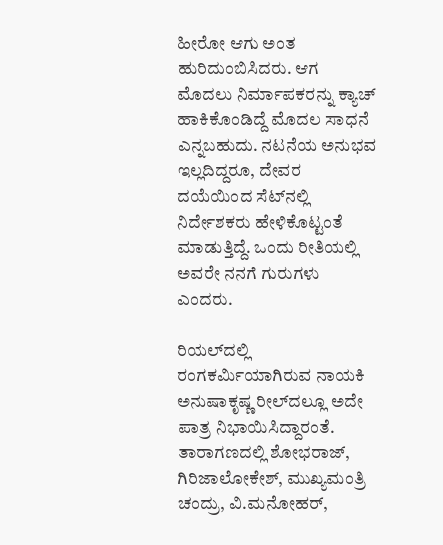ಹೀರೋ ಆಗು ಅಂತ ಹುರಿದುಂಬಿಸಿದರು. ಆಗ ಮೊದಲು ನಿರ್ಮಾಪಕರನ್ನು ಕ್ಯಾಚ್ ಹಾಕಿಕೊಂಡಿದ್ದೆ ಮೊದಲ ಸಾಧನೆ ಎನ್ನಬಹುದು. ನಟನೆಯ ಅನುಭವ ಇಲ್ಲದಿದ್ದರೂ, ದೇವರ ದಯೆಯಿಂದ ಸೆಟ್‍ನಲ್ಲಿ ನಿರ್ದೇಶಕರು ಹೇಳಿಕೊಟ್ಟಂತೆ ಮಾಡುತ್ತಿದ್ದೆ. ಒಂದು ರೀತಿಯಲ್ಲಿ ಅವರೇ ನನಗೆ ಗುರುಗಳು ಎಂದರು.

ರಿಯಲ್‍ದಲ್ಲಿ ರಂಗಕರ್ಮಿಯಾಗಿರುವ ನಾಯಕಿ ಅನುಷಾಕೃಷ್ಣ ರೀಲ್‍ದಲ್ಲೂ ಅದೇ ಪಾತ್ರ ನಿಭಾಯಿಸಿದ್ದಾರಂತೆ. ತಾರಾಗಣದಲ್ಲಿ ಶೋಭರಾಜ್, ಗಿರಿಜಾಲೋಕೇಶ್, ಮುಖ್ಯಮಂತ್ರಿ ಚಂದ್ರು, ವಿ.ಮನೋಹರ್,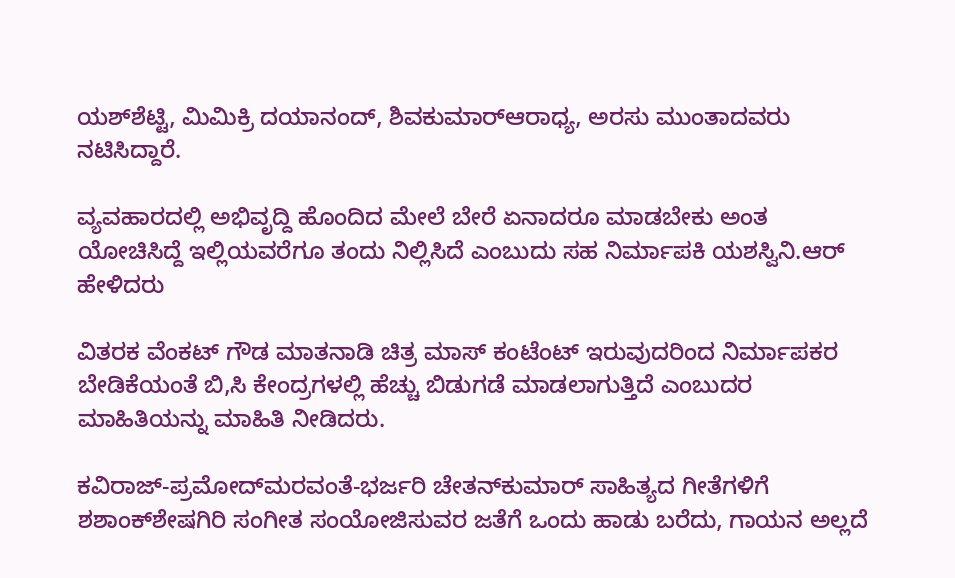ಯಶ್‍ಶೆಟ್ಟಿ, ಮಿಮಿಕ್ರಿ ದಯಾನಂದ್, ಶಿವಕುಮಾರ್‍ಆರಾಧ್ಯ, ಅರಸು ಮುಂತಾದವರು ನಟಿಸಿದ್ದಾರೆ.

ವ್ಯವಹಾರದಲ್ಲಿ ಅಭಿವೃದ್ದಿ ಹೊಂದಿದ ಮೇಲೆ ಬೇರೆ ಏನಾದರೂ ಮಾಡಬೇಕು ಅಂತ ಯೋಚಿಸಿದ್ದೆ ಇಲ್ಲಿಯವರೆಗೂ ತಂದು ನಿಲ್ಲಿಸಿದೆ ಎಂಬುದು ಸಹ ನಿರ್ಮಾಪಕಿ ಯಶಸ್ವಿನಿ.ಆರ್ ಹೇಳಿದರು

ವಿತರಕ ವೆಂಕಟ್ ಗೌಡ ಮಾತನಾಡಿ ಚಿತ್ರ ಮಾಸ್ ಕಂಟೆಂಟ್ ಇರುವುದರಿಂದ ನಿರ್ಮಾಪಕರ ಬೇಡಿಕೆಯಂತೆ ಬಿ,ಸಿ ಕೇಂದ್ರಗಳಲ್ಲಿ ಹೆಚ್ಚು ಬಿಡುಗಡೆ ಮಾಡಲಾಗುತ್ತಿದೆ ಎಂಬುದರ ಮಾಹಿತಿಯನ್ನು ಮಾಹಿತಿ ನೀಡಿದರು.

ಕವಿರಾಜ್-ಪ್ರಮೋದ್‍ಮರವಂತೆ-ಭರ್ಜರಿ ಚೇತನ್‍ಕುಮಾರ್ ಸಾಹಿತ್ಯದ ಗೀತೆಗಳಿಗೆ ಶಶಾಂಕ್‍ಶೇಷಗಿರಿ ಸಂಗೀತ ಸಂಯೋಜಿಸುವರ ಜತೆಗೆ ಒಂದು ಹಾಡು ಬರೆದು, ಗಾಯನ ಅಲ್ಲದೆ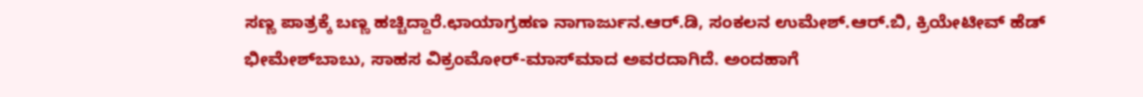ಸಣ್ಣ ಪಾತ್ರಕ್ಕೆ ಬಣ್ಣ ಹಚ್ಚಿದ್ದಾರೆ.ಛಾಯಾಗ್ರಹಣ ನಾಗಾರ್ಜುನ.ಆರ್.ಡಿ, ಸಂಕಲನ ಉಮೇಶ್.ಆರ್.ಬಿ, ಕ್ರಿಯೇಟೀವ್ ಹೆಡ್ ಭೀಮೇಶ್‍ಬಾಬು, ಸಾಹಸ ವಿಕ್ರಂಮೋರ್-ಮಾಸ್‍ಮಾದ ಅವರದಾಗಿದೆ. ಅಂದಹಾಗೆ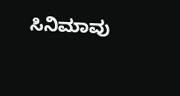ಸಿನಿಮಾವು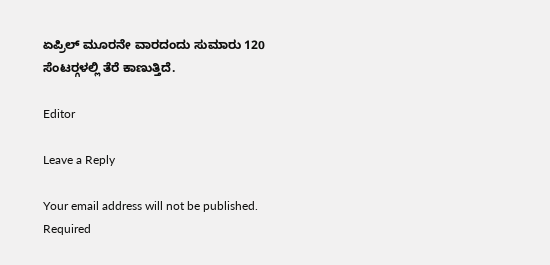ಏಪ್ರಿಲ್ ಮೂರನೇ ವಾರದಂದು ಸುಮಾರು 120 ಸೆಂಟರ್‍ಗಳಲ್ಲಿ ತೆರೆ ಕಾಣುತ್ತಿದೆ.

Editor

Leave a Reply

Your email address will not be published. Required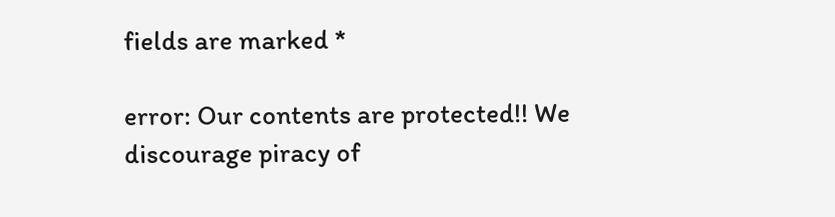fields are marked *

error: Our contents are protected!! We discourage piracy of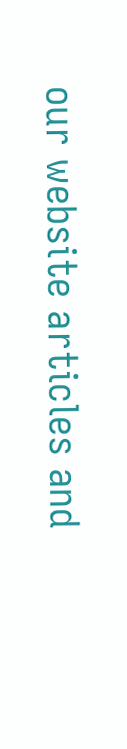our website articles and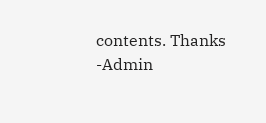contents. Thanks -Admin